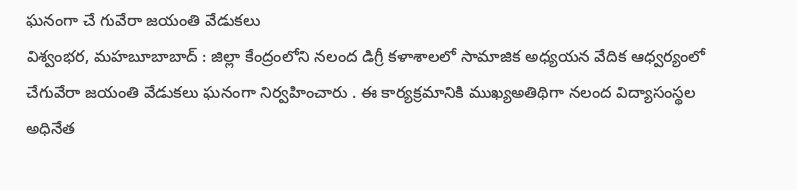ఘనంగా చే గువేరా జయంతి వేడుకలు
విశ్వంభర, మహబూబాబాద్ : జిల్లా కేంద్రంలోని నలంద డిగ్రీ కళాశాలలో సామాజిక అధ్యయన వేదిక ఆధ్వర్యంలో చేగువేరా జయంతి వేడుకలు ఘనంగా నిర్వహించారు . ఈ కార్యక్రమానికి ముఖ్యఅతిథిగా నలంద విద్యాసంస్థల అధినేత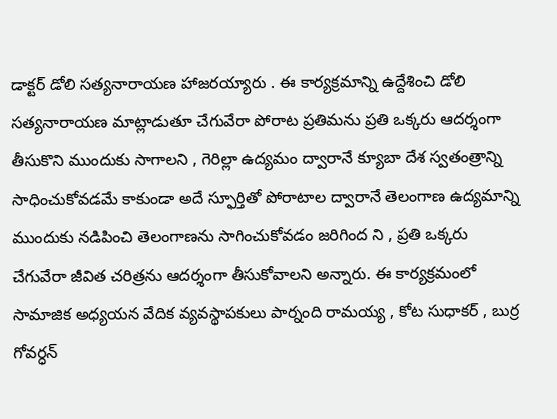డాక్టర్ డోలి సత్యనారాయణ హాజరయ్యారు . ఈ కార్యక్రమాన్ని ఉద్దేశించి డోలి సత్యనారాయణ మాట్లాడుతూ చేగువేరా పోరాట ప్రతిమను ప్రతి ఒక్కరు ఆదర్శంగా తీసుకొని ముందుకు సాగాలని , గెరిల్లా ఉద్యమం ద్వారానే క్యూబా దేశ స్వతంత్రాన్ని సాధించుకోవడమే కాకుండా అదే స్ఫూర్తితో పోరాటాల ద్వారానే తెలంగాణ ఉద్యమాన్ని ముందుకు నడిపించి తెలంగాణను సాగించుకోవడం జరిగింద ని , ప్రతి ఒక్కరు చేగువేరా జీవిత చరిత్రను ఆదర్శంగా తీసుకోవాలని అన్నారు. ఈ కార్యక్రమంలో సామాజిక అధ్యయన వేదిక వ్యవస్థాపకులు పార్నంది రామయ్య , కోట సుధాకర్ , బుర్ర గోవర్ధన్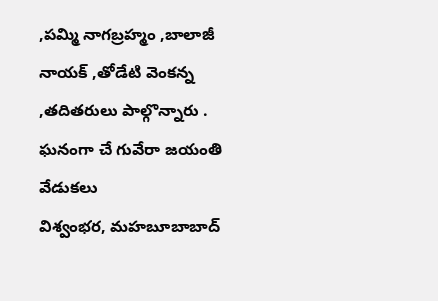,పమ్మి నాగబ్రహ్మం ,బాలాజీ నాయక్ ,తోడేటి వెంకన్న ,తదితరులు పాల్గొన్నారు .
ఘనంగా చే గువేరా జయంతి వేడుకలు
విశ్వంభర, మహబూబాబాద్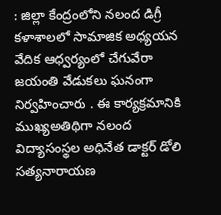: జిల్లా కేంద్రంలోని నలంద డిగ్రీ కళాశాలలో సామాజిక అధ్యయన వేదిక ఆధ్వర్యంలో చేగువేరా జయంతి వేడుకలు ఘనంగా నిర్వహించారు . ఈ కార్యక్రమానికి ముఖ్యఅతిథిగా నలంద విద్యాసంస్థల అధినేత డాక్టర్ డోలి సత్యనారాయణ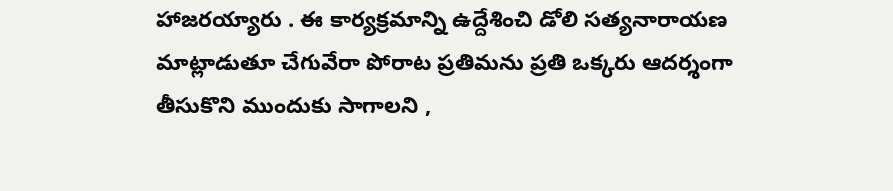హాజరయ్యారు . ఈ కార్యక్రమాన్ని ఉద్దేశించి డోలి సత్యనారాయణ మాట్లాడుతూ చేగువేరా పోరాట ప్రతిమను ప్రతి ఒక్కరు ఆదర్శంగా తీసుకొని ముందుకు సాగాలని ,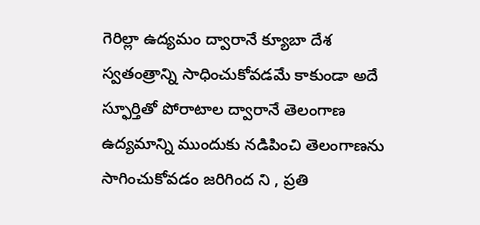గెరిల్లా ఉద్యమం ద్వారానే క్యూబా దేశ స్వతంత్రాన్ని సాధించుకోవడమే కాకుండా అదే స్ఫూర్తితో పోరాటాల ద్వారానే తెలంగాణ ఉద్యమాన్ని ముందుకు నడిపించి తెలంగాణను సాగించుకోవడం జరిగింద ని , ప్రతి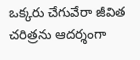ఒక్కరు చేగువేరా జీవిత చరిత్రను ఆదర్శంగా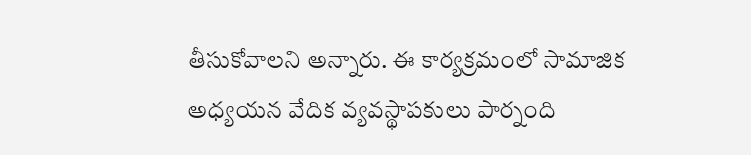తీసుకోవాలని అన్నారు. ఈ కార్యక్రమంలో సామాజిక అధ్యయన వేదిక వ్యవస్థాపకులు పార్నంది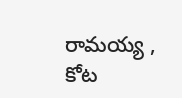రామయ్య , కోట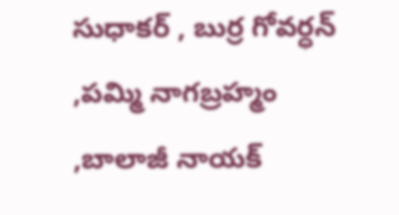సుధాకర్ , బుర్ర గోవర్ధన్ ,పమ్మి నాగబ్రహ్మం ,బాలాజీ నాయక్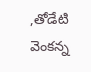,తోడేటి వెంకన్న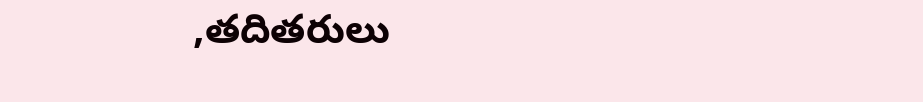,తదితరులు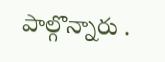పాల్గొన్నారు .